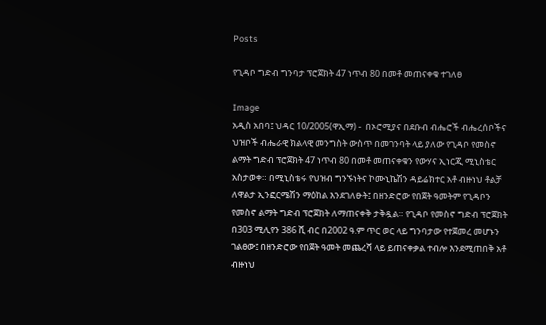Posts

የጊዳቦ ግድብ ግንባታ ፕሮጀክት 47 ነጥብ 80 በመቶ መጠናቀቁ ተገለፀ

Image
አዲስ አበባ፤ ህዳር 10/2005(ዋኢማ) -  በኦሮሚያና በደቡብ ብሔሮች ብሔረሰቦችና ህዝቦች ብሔራዊ ክልላዊ መንግስት ውስጥ በመገንባት ላይ ያለው የጊዳቦ የመስኖ ልማት ግድብ ፕሮጀክት 47 ነጥብ 80 በመቶ መጠናቀቁን የውሃና ኢነርጂ ሚኒስቴር አስታወቀ። በሚኒስቴሩ የህዝብ ግንኙነትና ኮሙኒኬሽን ዳይሬክተር አቶ ብዙነህ ቶልቻ ለዋልታ ኢንፎርሜሽን ማዕከል እንደገለፁት፤ በዘንድሮው የበጀት ዓመትም የጊዳቦን የመስኖ ልማት ግድብ ፕሮጀክት ለማጠናቀቅ ታቅዷል። የጊዳቦ የመስኖ ግድብ ፕሮጀክት በ303 ሚሊየን 386 ሺ ብር በ2002 ዓ.ም ጥር ወር ላይ ግንባታው የተጀመረ መሆኑን ገልፀው፤ በዘንድሮው የበጀት ዓመት መጨረሻ ላይ ይጠናቀቃል ተብሎ እንደሚጠበቅ አቶ ብዙነህ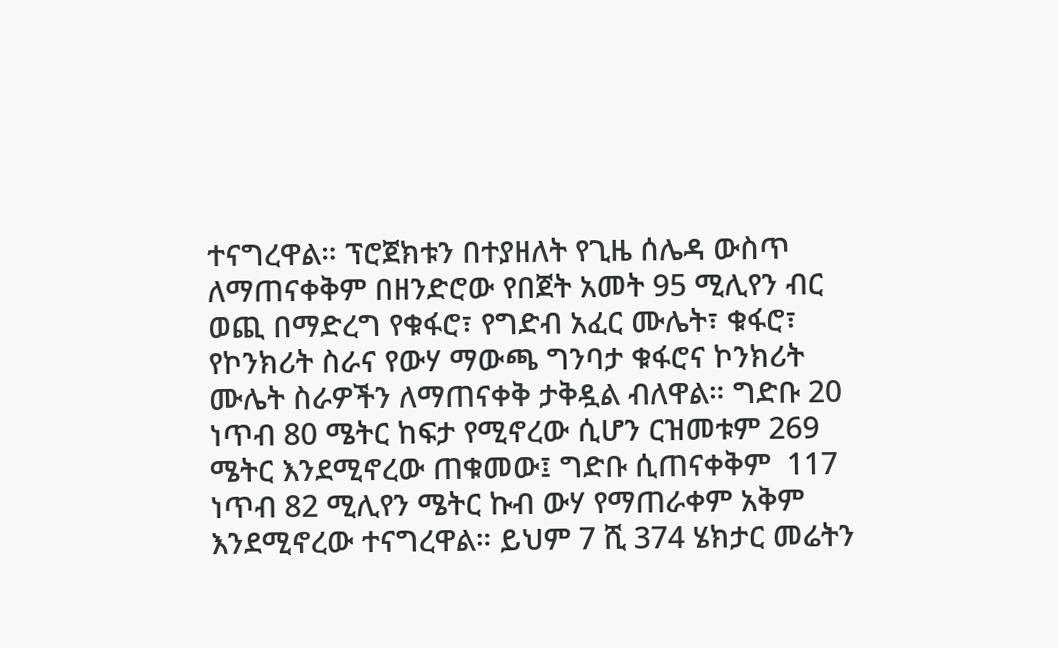ተናግረዋል። ፕሮጀክቱን በተያዘለት የጊዜ ሰሌዳ ውስጥ ለማጠናቀቅም በዘንድሮው የበጀት አመት 95 ሚሊየን ብር ወጪ በማድረግ የቁፋሮ፣ የግድብ አፈር ሙሌት፣ ቁፋሮ፣ የኮንክሪት ስራና የውሃ ማውጫ ግንባታ ቁፋሮና ኮንክሪት ሙሌት ስራዎችን ለማጠናቀቅ ታቅዷል ብለዋል። ግድቡ 20 ነጥብ 80 ሜትር ከፍታ የሚኖረው ሲሆን ርዝመቱም 269 ሜትር እንደሚኖረው ጠቁመው፤ ግድቡ ሲጠናቀቅም  117 ነጥብ 82 ሚሊየን ሜትር ኩብ ውሃ የማጠራቀም አቅም እንደሚኖረው ተናግረዋል። ይህም 7 ሺ 374 ሄክታር መሬትን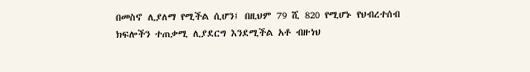በመስኖ ሊያለማ የሚችል ሲሆን፤ በዚህም 79 ሺ 820 የሚሆኑ የህብረተሰብ ክፍሎችን ተጠቃሚ ሊያደርግ እንደሚችል አቶ ብዙነህ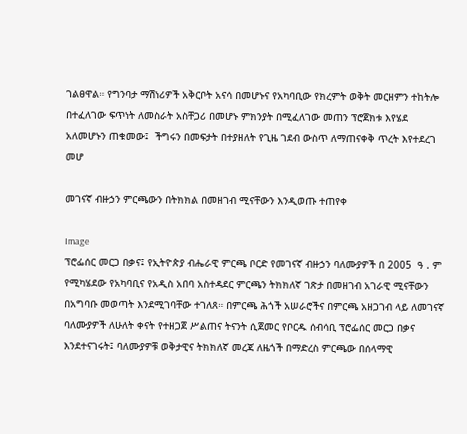ገልፀዋል። የግንባታ ማሽነሪዎች አቅርቦት አናሳ በመሆኑና የአካባቢው የክረምት ወቅት መርዘምን ተከትሎ በተፈለገው ፍጥነት ለመስራት አስቸጋሪ በመሆኑ ምክንያት በሚፈለገው መጠን ፕሮጀክቱ እየሄደ አለመሆኑን ጠቁመው፤  ችግሩን በመፍታት በተያዘለት የጊዜ ገደብ ውስጥ ለማጠናቀቅ ጥረት እየተደረገ መሆ

መገናኛ ብዙኃን ምርጫውን በትክክል በመዘገብ ሚናቸውን እንዲወጡ ተጠየቀ

Image
ፕሮፌሰር መርጋ በቃና፤ የኢትዮጵያ ብሔራዊ ምርጫ ቦርድ የመገናኛ ብዙኃን ባለሙያዎች በ 2005  ዓ . ም የሚካሄደው የአካባቢና የአዲስ አበባ አስተዳደር ምርጫን ትክክለኛ ገጽታ በመዘገብ አገራዊ ሚናቸውን በአግባቡ መወጣት እንደሚገባቸው ተገለጸ። በምርጫ ሕጎች አሠራሮችና በምርጫ አዘጋገብ ላይ ለመገናኛ ባለሙያዎች ለሁለት ቀናት የተዘጋጀ ሥልጠና ትናንት ሲጀመር የቦርዱ ሰብሳቢ ፕሮፌሰር መርጋ በቃና እንደተናገሩት፤ ባለሙያዎቹ ወቅታዊና ትክክለኛ መረጃ ለዜጎች በማድረስ ምርጫው በሰላማዊ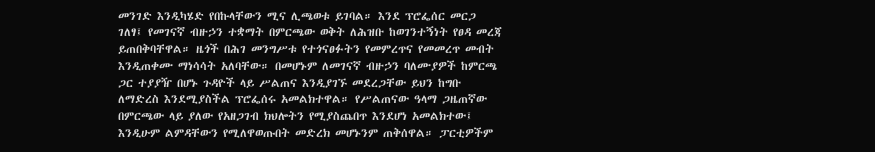መንገድ እንዲካሄድ የበኩላቸውን ሚና ሊጫወቱ ይገባል። እንደ ፕሮፌሰር መርጋ ገለፃ፤ የመገናኛ ብዙኃን ተቋማት በምርጫው ወቅት ለሕዝቡ ከወገንተኝነት የፀዳ መረጃ ይጠበቅባቸዋል። ዜጎች በሕገ መንግሥቱ የተጎናፀፉትን የመምረጥና የመመረጥ መብት እንዲጠቀሙ ማነሳሳት አለባቸው። በመሆኑም ለመገናኛ ብዙኃን ባለሙያዎች ከምርጫ ጋር ተያያዥ በሆኑ ጉዳዮች ላይ ሥልጠና እንዲያገኙ መደረጋቸው ይህን ከግቡ ለማድረስ እንደሚያስችል ፕሮፌሰሩ አመልክተዋል። የሥልጠናው ዓላማ ጋዜጠኛው በምርጫው ላይ ያለው የአዘጋገብ ክህሎትን የሚያስጨበጥ እንደሆነ አመልክተው፤ እንዲሁም ልምዳቸውን የሚለዋወጡበት መድረክ መሆኑንም ጠቅሰዋል። ፓርቲዎችም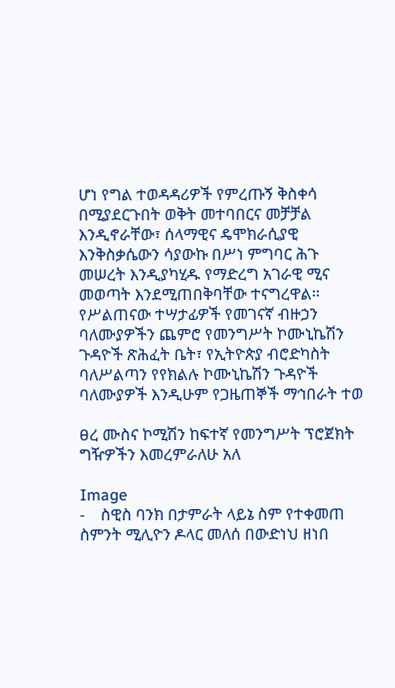ሆነ የግል ተወዳዳሪዎች የምረጡኝ ቅስቀሳ በሚያደርጉበት ወቅት መተባበርና መቻቻል እንዲኖራቸው፣ ሰላማዊና ዴሞክራሲያዊ እንቅስቃሴውን ሳያውኩ በሥነ ምግባር ሕጉ መሠረት እንዲያካሂዱ የማድረግ አገራዊ ሚና መወጣት እንደሚጠበቅባቸው ተናግረዋል። የሥልጠናው ተሣታፊዎች የመገናኛ ብዙኃን ባለሙያዎችን ጨምሮ የመንግሥት ኮሙኒኬሽን ጉዳዮች ጽሕፈት ቤት፣ የኢትዮጵያ ብሮድካስት ባለሥልጣን የየክልሉ ኮሙኒኬሽን ጉዳዮች ባለሙያዎች እንዲሁም የጋዜጠኞች ማኅበራት ተወ

ፀረ ሙስና ኮሚሽን ከፍተኛ የመንግሥት ፕሮጀክት ግዥዎችን እመረምራለሁ አለ

Image
-    ስዊስ ባንክ በታምራት ላይኔ ስም የተቀመጠ ስምንት ሚሊዮን ዶላር መለሰ በውድነህ ዘነበ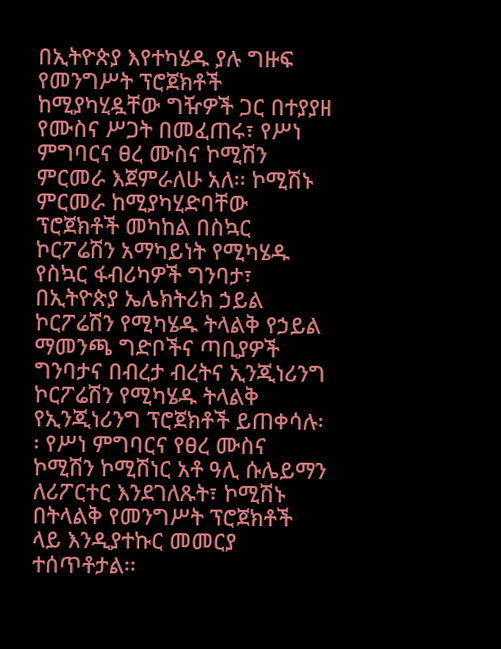በኢትዮጵያ እየተካሄዱ ያሉ ግዙፍ የመንግሥት ፕሮጀክቶች ከሚያካሂዷቸው ግዥዎች ጋር በተያያዘ የሙስና ሥጋት በመፈጠሩ፣ የሥነ ምግባርና ፀረ ሙስና ኮሚሽን ምርመራ እጀምራለሁ አለ፡፡ ኮሚሽኑ ምርመራ ከሚያካሂድባቸው ፕሮጀክቶች መካከል በስኳር ኮርፖሬሽን አማካይነት የሚካሄዱ የስኳር ፋብሪካዎች ግንባታ፣ በኢትዮጵያ ኤሌክትሪክ ኃይል ኮርፖሬሽን የሚካሄዱ ትላልቅ የኃይል ማመንጫ ግድቦችና ጣቢያዎች ግንባታና በብረታ ብረትና ኢንጂነሪንግ ኮርፖሬሽን የሚካሄዱ ትላልቅ የኢንጂነሪንግ ፕሮጀክቶች ይጠቀሳሉ፡፡ የሥነ ምግባርና የፀረ ሙስና ኮሚሽን ኮሚሽነር አቶ ዓሊ ሱሌይማን ለሪፖርተር እንደገለጹት፣ ኮሚሽኑ በትላልቅ የመንግሥት ፕሮጀክቶች ላይ እንዲያተኩር መመርያ ተሰጥቶታል፡፡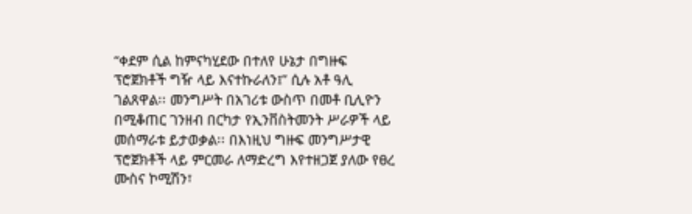“ቀደም ሲል ከምናካሂደው በተለየ ሁኔታ በግዙፍ ፕሮጀክቶች ግዥ ላይ እናተኩራለን፤” ሲሉ አቶ ዓሊ ገልጸዋል፡፡ መንግሥት በአገሪቱ ውስጥ በመቶ ቢሊዮን በሚቆጠር ገንዘብ በርካታ የኢንቨስትመንት ሥራዎች ላይ መሰማራቱ ይታወቃል፡፡ በእነዚህ ግዙፍ መንግሥታዊ ፕሮጀክቶች ላይ ምርመራ ለማድረግ እየተዘጋጀ ያለው የፀረ ሙስና ኮሚሽን፣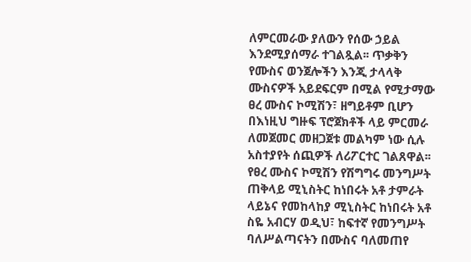ለምርመራው ያለውን የሰው ኃይል እንደሚያሰማራ ተገልጿል፡፡ ጥቃቅን የሙስና ወንጀሎችን እንጂ ታላላቅ ሙስናዎች አይደፍርም በሚል የሚታማው ፀረ ሙስና ኮሚሽን፣ ዘግይቶም ቢሆን በእነዚህ ግዙፍ ፕሮጀክቶች ላይ ምርመራ ለመጀመር መዘጋጀቱ መልካም ነው ሲሉ አስተያየት ሰጪዎች ለሪፖርተር ገልጸዋል፡፡ የፀረ ሙስና ኮሚሽን የሽግግሩ መንግሥት ጠቅላይ ሚኒስትር ከነበሩት አቶ ታምራት ላይኔና የመከላከያ ሚኒስትር ከነበሩት አቶ ስዬ አብርሃ ወዲህ፣ ከፍተኛ የመንግሥት ባለሥልጣናትን በሙስና ባለመጠየ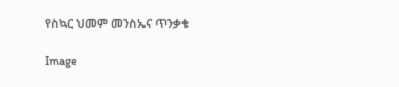የስኳር ህመም መንስኤና ጥንቃቄ

Image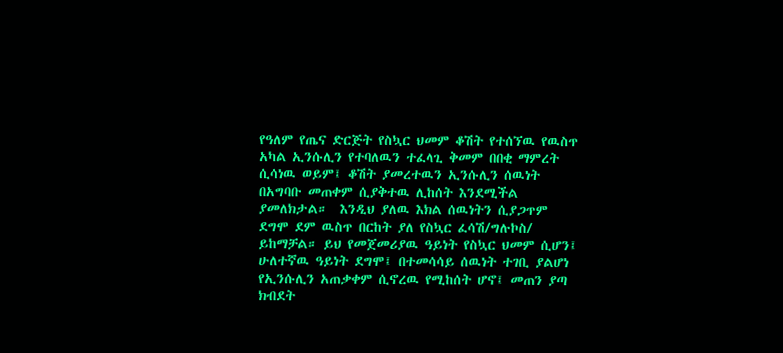የዓለም የጤና ድርጅት የስኳር ህመም ቆሽት የተሰኘዉ የዉስጥ አካል ኢንሱሊን የተባለዉን ተፈላጊ ቅመም በበቂ ማምረት ሲሳነዉ ወይም፤ ቆሽት ያመረተዉን ኢንሱሊን ሰዉነት በአግባቡ መጠቀም ሲያቅተዉ ሊከሰት እንደሚችል ያመለክታል።  እንዲህ ያለዉ እክል ሰዉነትን ሲያጋጥም ደግሞ ደም ዉስጥ በርከት ያለ የስኳር ፈሳሽ/ግሉኮስ/ ይከማቻል። ይህ የመጀመሪያዉ ዓይነት የስኳር ህመም ሲሆን፤ ሁለተኛዉ ዓይነት ደግሞ፤ በተመሳሳይ ሰዉነት ተገቢ ያልሆነ የኢንሱሊን አጠቃቀም ሲኖረዉ የሚከሰት ሆኖ፤ መጠን ያጣ ክብደት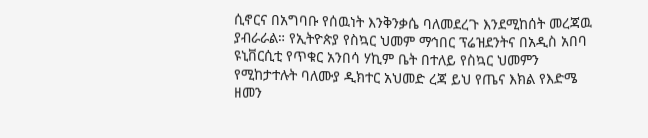ሲኖርና በአግባቡ የሰዉነት እንቅንቃሴ ባለመደረጉ እንደሚከሰት መረጃዉ ያብራራል። የኢትዮጵያ የስኳር ህመም ማኅበር ፕሬዝደንትና በአዲስ አበባ ዩኒቨርሲቲ የጥቁር አንበሳ ሃኪም ቤት በተለይ የስኳር ህመምን የሚከታተሉት ባለሙያ ዲክተር አህመድ ረጃ ይህ የጤና እክል የእድሜ ዘመን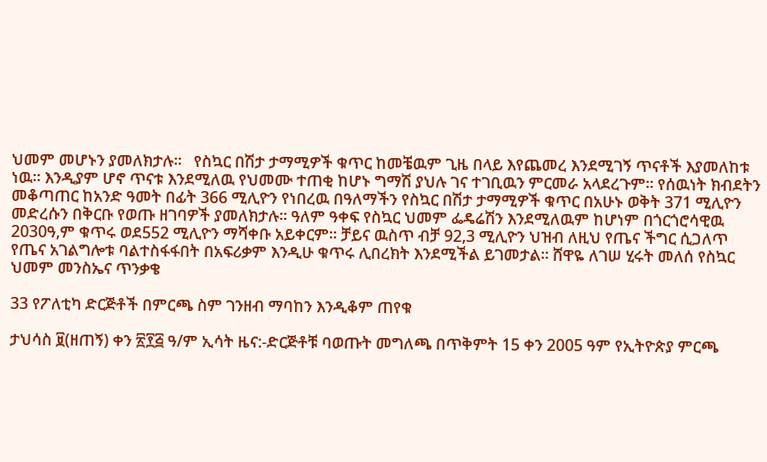ህመም መሆኑን ያመለክታሉ።   የስኳር በሽታ ታማሚዎች ቁጥር ከመቼዉም ጊዜ በላይ እየጨመረ እንደሚገኝ ጥናቶች እያመለከቱ ነዉ። እንዲያም ሆኖ ጥናቱ እንደሚለዉ የህመሙ ተጠቂ ከሆኑ ግማሽ ያህሉ ገና ተገቢዉን ምርመራ አላደረጉም። የሰዉነት ክብደትን መቆጣጠር ከአንድ ዓመት በፊት 366 ሚሊዮን የነበረዉ በዓለማችን የስኳር በሽታ ታማሚዎች ቁጥር በአሁኑ ወቅት 371 ሚሊዮን መድረሱን በቅርቡ የወጡ ዘገባዎች ያመለክታሉ። ዓለም ዓቀፍ የስኳር ህመም ፌዴሬሽን እንደሚለዉም ከሆነም በጎርጎሮሳዊዉ 2030ዓ,ም ቁጥሩ ወደ552 ሚሊዮን ማሻቀቡ አይቀርም። ቻይና ዉስጥ ብቻ 92,3 ሚሊዮን ህዝብ ለዚህ የጤና ችግር ሲጋለጥ የጤና አገልግሎቱ ባልተስፋፋበት በአፍሪቃም እንዲሁ ቁጥሩ ሊበረክት እንደሚችል ይገመታል። ሸዋዬ ለገሠ ሂሩት መለሰ የስኳር ህመም መንስኤና ጥንቃቄ

33 የፖለቲካ ድርጅቶች በምርጫ ስም ገንዘብ ማባከን እንዲቆም ጠየቁ

ታህሳስ ፱(ዘጠኝ) ቀን ፳፻፭ ዓ/ም ኢሳት ዜና:-ድርጅቶቹ ባወጡት መግለጫ በጥቅምት 15 ቀን 2005 ዓም የኢትዮጵያ ምርጫ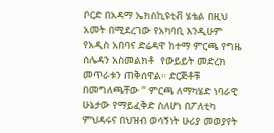ቦርድ በአዳማ ኤክስኪዩቲቭ ሄቴል በዚህ አመት በሚደረገው የአካባቢ እንዲሁም የአዲስ አበባና ድሬዳዋ ከተማ ምርጫ የግዜ ሰሌዳን አስመልክቶ  የውይይት መድረክ መጥራቱን ጠቅሰዋል። ድርጅቶቹ በመግለጫቸው ” ምርጫ ለማካሄድ ነባራዊ ሁኔታው የማይፈቅድ ስለሆነ በፖለቲካ ምህዳሩና በህዝብ ወሳኝነት ሁሪያ መወያየት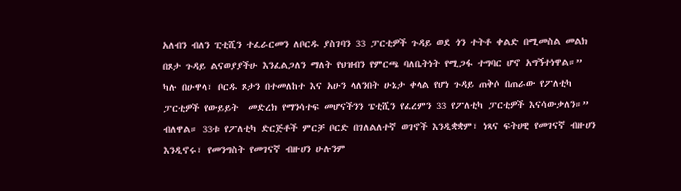አለብን ብለን ፒቲሺን ተፈራርመን ለቦርዱ ያስገባን 33 ፓርቲዎች ጉዳይ ወደ ጎን ተትቶ ቀልድ በሚመስል መልክ በጾታ ጉዳይ ልናወያያችሁ እንፈልጋለን ማለት የህዝብን የምርጫ ባለቤትነት የሚጋፋ ተግባር ሆኖ አግኝተነዋል።” ካሉ በሁዋላ፣ ቦርዱ ጾታን በተመለከተ እና አሁን ላለንበት ሁኔታ ቀላል የሆነ ጉዳይ ጠቅሶ በጠራው የፖለቲካ ፓርቲዎች የውይይት  መድረክ የማንሳተፍ መሆናችንን ፔቲሺን የፈረምን 33 የፖለቲካ ፓርቲዎች እናሳውቃለን።” ብለዋል። 33ቱ የፖለቲካ ድርጅቶች ምርቻ ቦርድ በገለልለተኛ ወገኖች እንዲቋቋም፣ ነጻና ፍትሀዊ የመገናኛ ብዙሀን እንዲኖሩ፣ የመንግስት የመገናኛ ብዙሀን ሁሉንም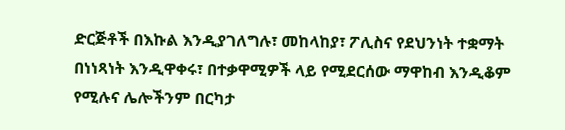ድርጅቶች በእኩል እንዲያገለግሉ፣ መከላከያ፣ ፖሊስና የደህንነት ተቋማት በነነጻነት እንዲዋቀሩ፣ በተቃዋሚዎች ላይ የሚደርሰው ማዋከብ እንዲቆም የሚሉና ሌሎችንም በርካታ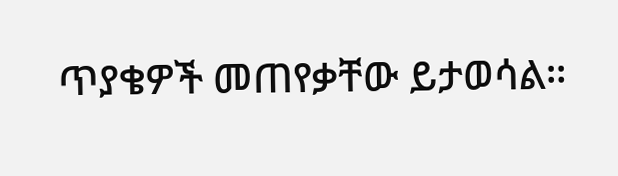ጥያቄዎች መጠየቃቸው ይታወሳል።